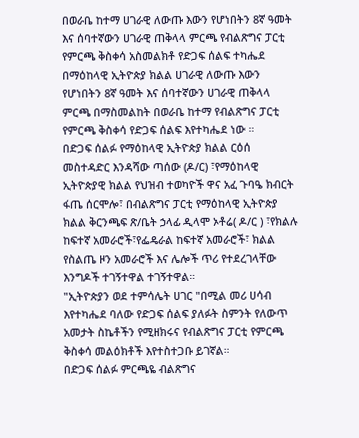በወራቤ ከተማ ሀገራዊ ለውጡ እውን የሆነበትን 8ኛ ዓመት እና ሰባተኛውን ሀገራዊ ጠቅላላ ምርጫ የብልጽግና ፓርቲ የምርጫ ቅስቀሳ አስመልክቶ የድጋፍ ሰልፍ ተካሔደ
በማዕከላዊ ኢትዮጵያ ክልል ሀገራዊ ለውጡ እውን የሆነበትን 8ኛ ዓመት እና ሰባተኛውን ሀገራዊ ጠቅላላ ምርጫ በማስመልከት በወራቤ ከተማ የብልጽግና ፓርቲ የምርጫ ቅስቀሳ የድጋፍ ሰልፍ እየተካሔደ ነው ።
በድጋፍ ሰልፉ የማዕከላዊ ኢትዮጵያ ክልል ርዕሰ መስተዳድር እንዳሻው ጣሰው (ዶ/ር) ፣የማዕከላዊ ኢትዮጵያዊ ክልል የህዝብ ተወካዮች ዋና አፈ ጉባዔ ክብርት ፋጤ ሰርሞሎ፣ በብልጽግና ፓርቲ የማዕከላዊ ኢትዮጵያ ክልል ቅርንጫፍ ጽ/ቤት ኃላፊ ዲላሞ ኦቶሬ( ዶ/ር ) ፣የክልሉ ከፍተኛ አመራሮች፣የፌዴራል ከፍተኛ አመራሮች፣ ክልል የስልጤ ዞን አመራሮች እና ሌሎች ጥሪ የተደረገላቸው እንግዶች ተገኝተዋል ተገኝተዋል።
"ኢትዮጵያን ወደ ተምሳሌት ሀገር "በሚል መሪ ሀሳብ እየተካሔደ ባለው የድጋፍ ሰልፍ ያለፉት ስምንት የለውጥ አመታት ስኬቶችን የሚዘክሩና የብልጽግና ፓርቲ የምርጫ ቅስቀሳ መልዕክቶች እየተስተጋቡ ይገኛል።
በድጋፍ ሰልፉ ምርጫዬ ብልጽግና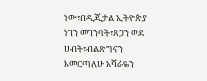ነው፣በዲጂታል ኢትዮጵያ ነገን መገንባት፣ጸጋን ወደ ሀብት፣ብልጽግናን እመርጣለሁ አሻራዬን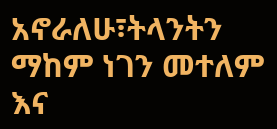አኖራለሁ፣ትላንትን ማከም ነገን መተለም እና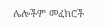ሌሎችም መፈክሮች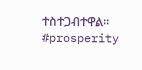ተስተጋብተዋል።
#prosperity